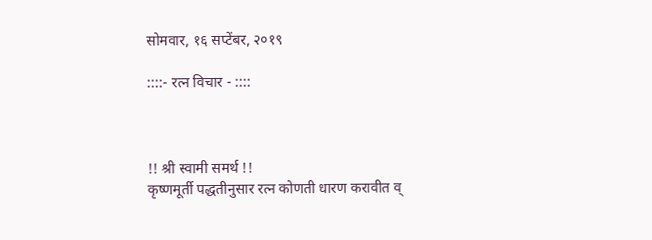सोमवार, १६ सप्टेंबर, २०१९

::::- रत्न विचार - ::::



!! श्री स्वामी समर्थ !!
कृष्णमूर्ती पद्धतीनुसार रत्न कोणती धारण करावीत व्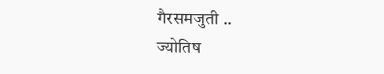गैरसमजुती ..
ज्योतिष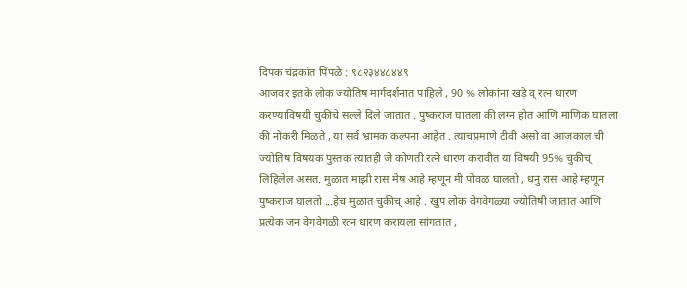दिपक चंद्रकांत पिंपळे : ९८२३४४८४४९
आजवर इतके लोक ज्योतिष मार्गदर्शनात पाहिले , 90 % लोकांना खड़े व् रत्न धारण करण्याविषयी चुकीचे सल्ले दिले जातात . पुष्कराज घातला की लग्न होत आणि माणिक घातला की नोकरी मिळते , या सर्व भ्रामक कल्पना आहेत . त्याचप्रमाणे टीवी असो वा आजकाल ची ज्योतिष विषयक पुस्तक त्यातही जे कोणती रत्ने धारण करावीत या विषयी 95% चुकीच् लिहिलेल असत. मुळात माझी रास मेष आहे म्हणून मी पोवळ घालतो , धनु रास आहे म्हणून पुष्कराज घालतो ...हेच मुळात चुकीच् आहे . खुप लोक वेगवेगळ्या ज्योतिषी जातात आणि प्रत्येक जन वेगवेगळी रत्न धारण करायला सांगतात ,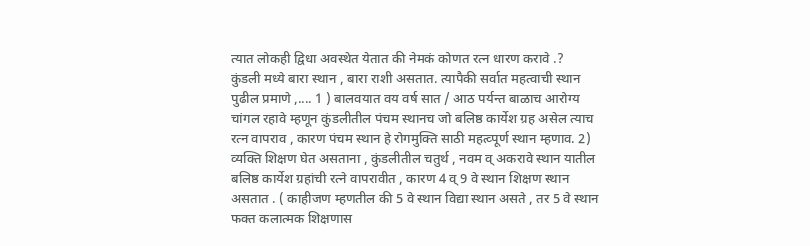त्यात लोकही द्विधा अवस्थेत येतात की नेमकं कोणत रत्न धारण करावे .?
कुंडली मध्ये बारा स्थान , बारा राशी असतात. त्यापैकी सर्वात महत्वाची स्थान पुढील प्रमाणे ,.... 1 ) बालवयात वय वर्ष सात / आठ पर्यन्त बाळाच आरोग्य चांगल रहावे म्हणून कुंडलीतील पंचम स्थानच जो बलिष्ठ कार्येश ग्रह असेल त्याच रत्न वापराव , कारण पंचम स्थान हे रोगमुक्ति साठी महत्व्पूर्ण स्थान म्हणाव. 2) व्यक्ति शिक्षण घेत असताना , कुंडलीतील चतुर्थ , नवम व् अकरावे स्थान यातील बलिष्ठ कार्येश ग्रहांची रत्ने वापरावीत , कारण 4 व् 9 वे स्थान शिक्षण स्थान असतात . ( काहीजण म्हणतील की 5 वे स्थान विद्या स्थान असते , तर 5 वे स्थान फक्त कलात्मक शिक्षणास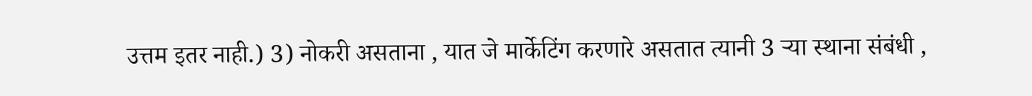उत्तम इतर नाही.) 3) नोकरी असताना , यात जे मार्केटिंग करणारे असतात त्यानी 3 ऱ्या स्थाना संबंधी ,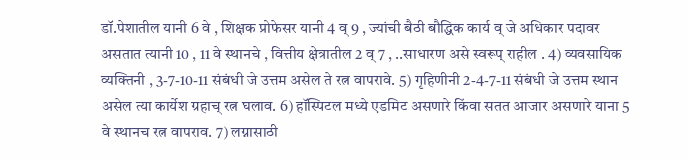डॉ.पेशातील यानी 6 वे , शिक्षक प्रोफेसर यानी 4 व् 9 , ज्यांची बैठी बौद्धिक कार्य व् जे अधिकार पदावर असतात त्यानी 10 , 11 वे स्थानचे , वित्तीय क्षेत्रातील 2 व् 7 , ..साधारण असे स्वरूप् राहील . 4) व्यवसायिक व्यक्तिनी , 3-7-10-11 संबंधी जे उत्तम असेल ते रत्न वापरावे. 5) गृहिणीनी 2-4-7-11 संबंधी जे उत्तम स्थान असेल त्या कार्येश ग्रहाच् रत्न घलाव. 6) हॉस्पिटल मध्ये एडमिट असणारे किंवा सतत आजार असणारे याना 5 वे स्थानच रत्न वापराव. 7) लग्नासाठी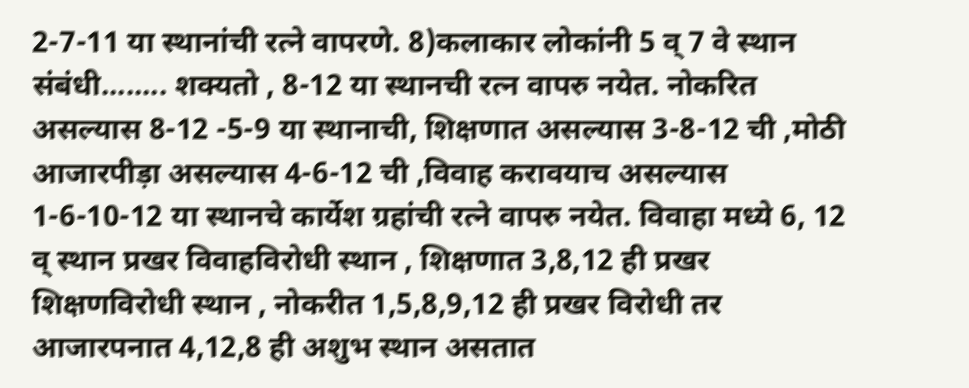2-7-11 या स्थानांची रत्ने वापरणे. 8)कलाकार लोकांनी 5 व् 7 वे स्थान संबंधी........ शक्यतो , 8-12 या स्थानची रत्न वापरु नयेत. नोकरित असल्यास 8-12 -5-9 या स्थानाची, शिक्षणात असल्यास 3-8-12 ची ,मोठी आजारपीड़ा असल्यास 4-6-12 ची ,विवाह करावयाच असल्यास 1-6-10-12 या स्थानचे कार्येश ग्रहांची रत्ने वापरु नयेत. विवाहा मध्ये 6, 12 व् स्थान प्रखर विवाहविरोधी स्थान , शिक्षणात 3,8,12 ही प्रखर शिक्षणविरोधी स्थान , नोकरीत 1,5,8,9,12 ही प्रखर विरोधी तर आजारपनात 4,12,8 ही अशुभ स्थान असतात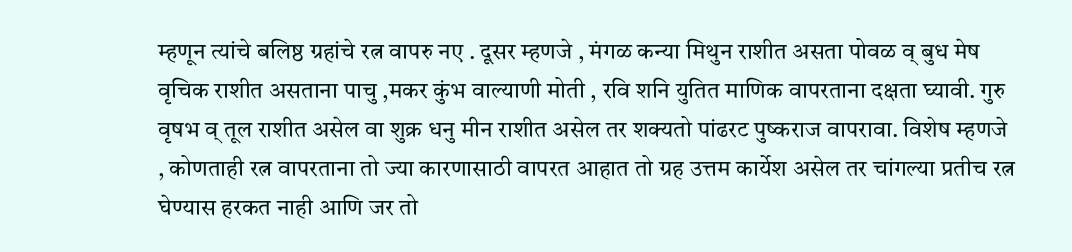म्हणून त्यांचे बलिष्ठ ग्रहांचे रत्न वापरु नए . दूसर म्हणजे , मंगळ कन्या मिथुन राशीत असता पोवळ व् बुध मेष वृचिक राशीत असताना पाचु ,मकर कुंभ वाल्याणी मोती , रवि शनि युतित माणिक वापरताना दक्षता घ्यावी. गुरु वृषभ व् तूल राशीत असेल वा शुक्र धनु मीन राशीत असेल तर शक्यतो पांढरट पुष्कराज वापरावा. विशेष म्हणजे , कोणताही रत्न वापरताना तो ज्या कारणासाठी वापरत आहात तो ग्रह उत्तम कार्येश असेल तर चांगल्या प्रतीच रत्न घेण्यास हरकत नाही आणि जर तो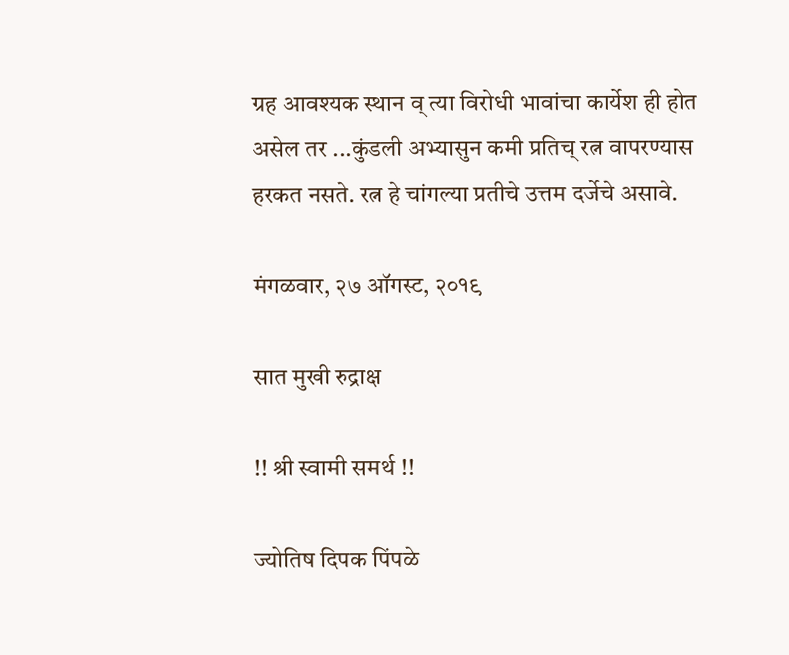ग्रह आवश्यक स्थान व् त्या विरोधी भावांचा कार्येश ही होत असेल तर ...कुंडली अभ्यासुन कमी प्रतिच् रत्न वापरण्यास हरकत नसते. रत्न हे चांगल्या प्रतीचे उत्तम दर्जेचे असावे.

मंगळवार, २७ ऑगस्ट, २०१९

सात मुखी रुद्राक्ष

!! श्री स्वामी समर्थ !!

ज्योतिष दिपक पिंपळे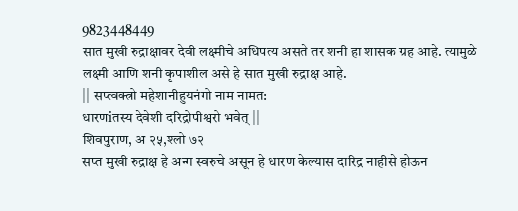9823448449
सात मुखी रुद्राक्षावर देवी लक्ष्मीचे अधिपत्य असते तर शनी हा शासक ग्रह आहे. त्यामुळे लक्ष्मी आणि शनी कृपाशील असे हे सात मुखी रुद्राक्ष आहे.
|| सप्त्वक्त्रो महेशानीहुयनंगो नाम नामत:
धारणiतस्य देवेशी दरिद्रोपीश्वरो भवेत् ||
शिवपुराण, अ २५,श्लो ७२
सप्त मुखी रुद्राक्ष हे अन्ग स्वरुचे असून हे धारण केल्यास दारिद्र नाहीसे होऊन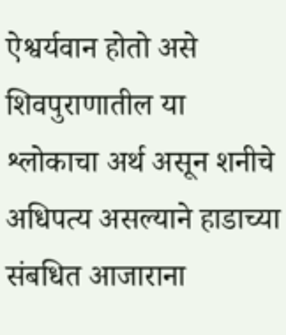ऐश्वर्यवान होतो असे शिवपुराणातील या श्लोकाचा अर्थ असून शनीचे अधिपत्य असल्याने हाडाच्या संबधित आजाराना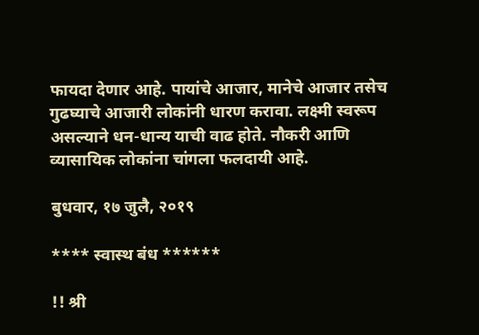फायदा देणार आहे. पायांचे आजार, मानेचे आजार तसेच गुढघ्याचे आजारी लोकांनी धारण करावा. लक्ष्मी स्वरूप असल्याने धन-धान्य याची वाढ होते. नौकरी आणि व्यासायिक लोकांना चांगला फलदायी आहे.

बुधवार, १७ जुलै, २०१९

**** स्वास्थ बंध ******

!! श्री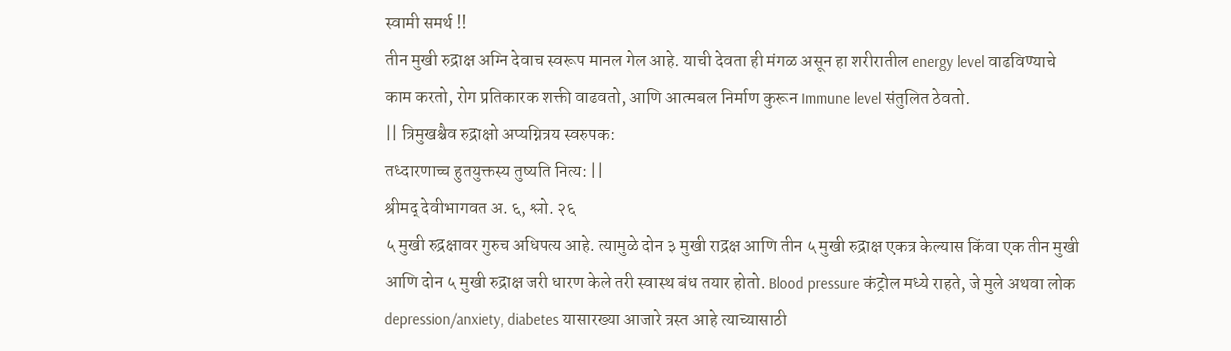स्वामी समर्थ !!
तीन मुखी रुद्राक्ष अग्‍नि देवाच स्‍वरूप मानल गेल आहे. याची देवता ही मंगळ असून हा शरीरातील energy level वाढविण्याचे
काम करतो, रोग प्रतिकारक शक्ती वाढवतो, आणि आत्मबल निर्माण कुरून Immune level संतुलित ठेवतो.
|| त्रिमुखश्चैव रुद्राक्षो अप्यग्नित्रय स्वरुपक:
तध्दारणाच्च हुतयुक्तस्य तुष्यति नित्य: ||
श्रीमद् देवीभागवत अ. ६, श्लो. २६
५ मुखी रुद्रक्षावर गुरुच अधिपत्य आहे. त्यामुळे दोन ३ मुखी राद्रक्ष आणि तीन ५ मुखी रुद्राक्ष एकत्र केल्यास किंवा एक तीन मुखी आणि दोन ५ मुखी रुद्राक्ष जरी धारण केले तरी स्वास्थ बंध तयार होतो. Blood pressure कंट्रोल मध्ये राहते, जे मुले अथवा लोक depression/anxiety, diabetes यासारख्या आजारे त्रस्त आहे त्याच्यासाठी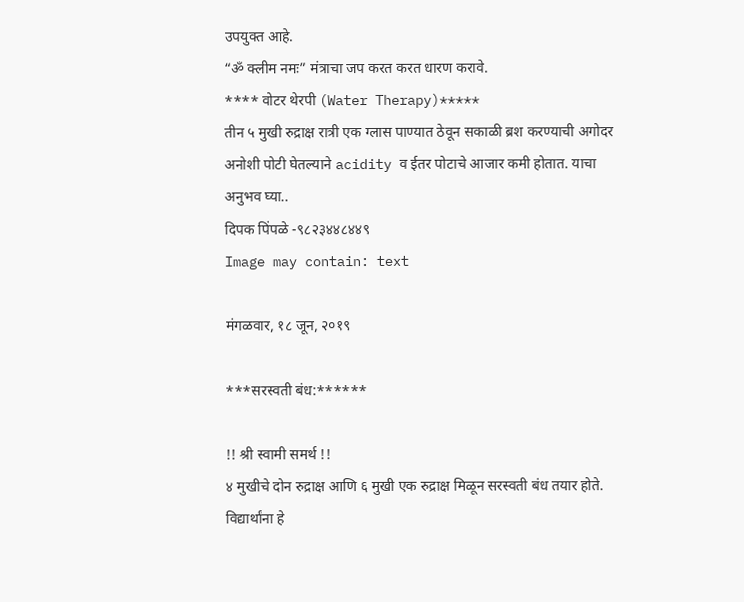उपयुक्त आहे.
“ॐ क्लीम नमः” मंत्राचा जप करत करत धारण करावे.
**** वोटर थेरपी (Water Therapy)*****
तीन ५ मुखी रुद्राक्ष रात्री एक ग्लास पाण्यात ठेवून सकाळी ब्रश करण्याची अगोदर अनोशी पोटी घेतल्याने acidity व ईतर पोटाचे आजार कमी होतात. याचा अनुभव घ्या..
दिपक पिंपळे -९८२३४४८४४९
Image may contain: text

मंगळवार, १८ जून, २०१९

***सरस्वती बंध:******

!! श्री स्वामी समर्थ !!
४ मुखीचे दोन रुद्राक्ष आणि ६ मुखी एक रुद्राक्ष मिळून सरस्वती बंध तयार होते. विद्यार्थांना हे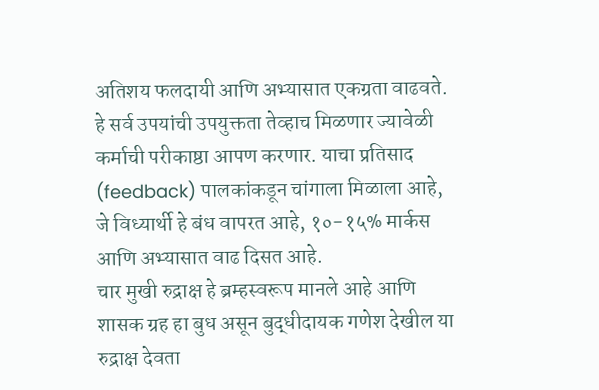अतिशय फलदायी आणि अभ्यासात एकग्रता वाढवते. हे सर्व उपयांची उपयुक्तता तेव्हाच मिळणार ज्यावेळी कर्माची परीकाष्ठा आपण करणार. याचा प्रतिसाद (feedback) पालकांकडून चांगाला मिळाला आहे, जे विध्यार्थी हे बंध वापरत आहे, १०-१५% मार्कस आणि अभ्यासात वाढ दिसत आहे.
चार मुखी रुद्राक्ष हे ब्रम्हस्वरूप मानले आहे आणि शासक ग्रह हा बुध असून बुद्धीदायक गणेश देखील या रुद्राक्ष देवता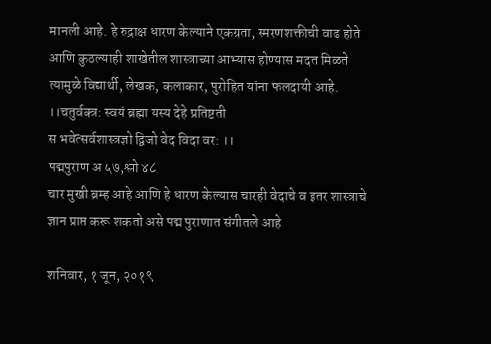मानली आहे. हे रुद्राक्ष धारण केल्याने एकग्रता, स्मरणशक्तीची वाढ होते आणि कुठल्याही शाखेतील शास्त्राच्या आभ्यास होण्यास मदत मिळते त्यामुळे विद्यार्थी, लेखक, कलाकार, पुरोहित यांना फलदायी आहे.
।।चतुर्वक्त्र: स्वयं ब्रह्मा यस्य देहे प्रतिष्टती
स भवेत्सर्वशास्त्रज्ञो द्विजो वेद विदा वर: ।।
पद्मपुराण अ ५७,श्लो ४८
चार मुखी ब्रम्ह आहे आणि हे धारण केल्यास चारही वेदाचे व इतर शास्त्राचे ज्ञान प्राप्त करू शकतो असे पद्म पुराणात संगीतले आहे

शनिवार, १ जून, २०१९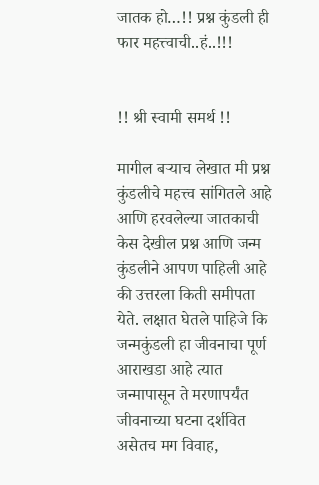जातक हो…!! प्रश्न कुंडली ही फार महत्त्वाची..हं..!!!


!! श्री स्वामी समर्थ !!

मागील बऱ्याच लेखात मी प्रश्न कुंडलीचे महत्त्व सांगितले आहे आणि हरवलेल्या जातकाची केस देखील प्रश्न आणि जन्म कुंडलीने आपण पाहिली आहे की उत्तरला किती समीपता येते. लक्षात घेतले पाहिजे कि जन्मकुंडली हा जीवनाचा पूर्ण आराखडा आहे त्यात जन्मापासून ते मरणापर्यंत जीवनाच्या घटना दर्शवित असेतच मग विवाह,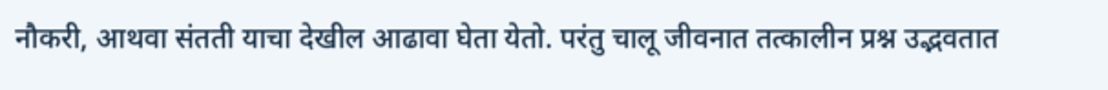नौकरी, आथवा संतती याचा देखील आढावा घेता येतो. परंतु चालू जीवनात तत्कालीन प्रश्न उद्भवतात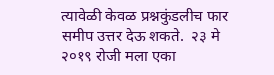त्यावेळी केवळ प्रश्नकुंडलीच फार समीप उत्तर देऊ शकते.  २३ मे २०१९ रोजी मला एका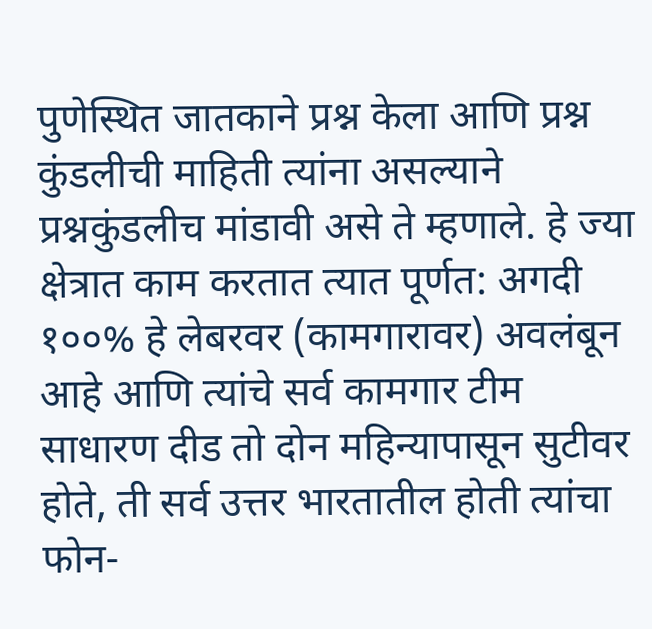पुणेस्थित जातकाने प्रश्न केला आणि प्रश्न कुंडलीची माहिती त्यांना असल्याने प्रश्नकुंडलीच मांडावी असे ते म्हणाले. हे ज्या क्षेत्रात काम करतात त्यात पूर्णत: अगदी १००% हे लेबरवर (कामगारावर) अवलंबून आहे आणि त्यांचे सर्व कामगार टीम साधारण दीड तो दोन महिन्यापासून सुटीवर होते, ती सर्व उत्तर भारतातील होती त्यांचा फोन-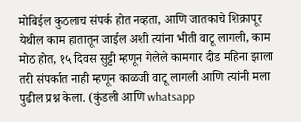मोबिईल कुठलाच संपर्क होत नव्हता, आणि जातकाचे शिक्रापूर येथील काम हातातून जाईल अशी त्यांना भीती वाटू लागली, काम मोठ होत, १५ दिवस सुट्टी म्हणून गेलेले कामगार दीड महिना झाला तरी संपर्कात नाही म्हणून काळजी वाटू लागली आणि त्यांनी मला पुढील प्रश्न केला. (कुंडली आणि whatsapp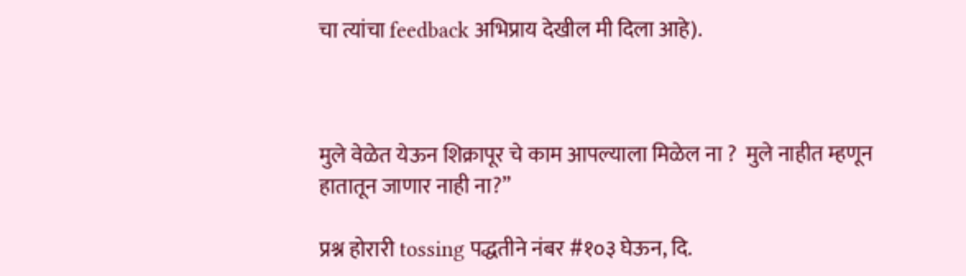चा त्यांचा feedback अभिप्राय देखील मी दिला आहे).



मुले वेळेत येऊन शिक्रापूर चे काम आपल्याला मिळेल ना ?  मुले नाहीत म्हणून हातातून जाणार नाही ना?”

प्रश्न होरारी tossing पद्धतीने नंबर #१०३ घेऊन, दि.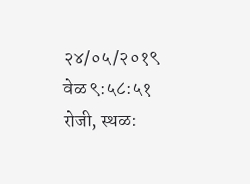२४/०५/२०१९ वेळ ९:५८:५१ रोजी, स्थळ: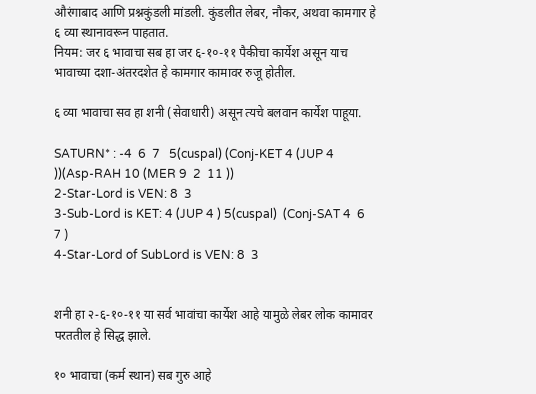औरंगाबाद आणि प्रश्नकुंडली मांडली. कुंडलीत लेबर, नौकर, अथवा कामगार हे ६ व्या स्थानावरून पाहतात.
नियम: जर ६ भावाचा सब हा जर ६-१०-११ पैकीचा कार्येश असून याच भावाच्या दशा-अंतरदशेत हे कामगार कामावर रुजू होतील.

६ व्या भावाचा सव हा शनी (सेवाधारी) असून त्यचे बलवान कार्येश पाहूया.

SATURN* : -4  6  7   5(cuspal) (Conj-KET 4 (JUP 4 ))(Asp-RAH 10 (MER 9  2  11 ))
2-Star-Lord is VEN: 8  3
3-Sub-Lord is KET: 4 (JUP 4 ) 5(cuspal)  (Conj-SAT 4  6  7 )
4-Star-Lord of SubLord is VEN: 8  3


शनी हा २-६-१०-११ या सर्व भावांचा कार्येश आहे यामुळे लेबर लोक कामावर परततील हे सिद्ध झाले.

१० भावाचा (कर्म स्थान) सब गुरु आहे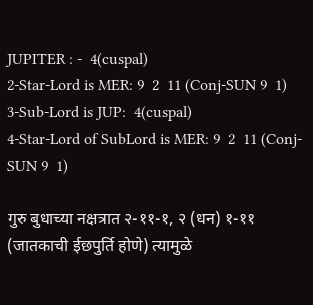JUPITER : -  4(cuspal)
2-Star-Lord is MER: 9  2  11 (Conj-SUN 9  1)
3-Sub-Lord is JUP:  4(cuspal)
4-Star-Lord of SubLord is MER: 9  2  11 (Conj-SUN 9  1)

गुरु बुधाच्या नक्षत्रात २-११-१, २ (धन) १-११ (जातकाची ईछपुर्ति होणे) त्यामुळे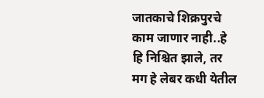जातकाचे शिक्रपुरचे काम जाणार नाही..हे हि निश्चित झाले, तर मग हे लेबर कधी येतील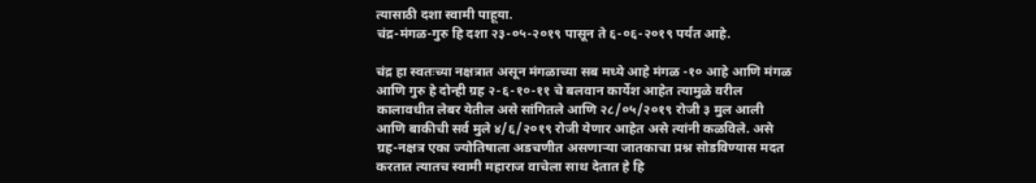त्यासाठी दशा स्वामी पाहूया.
चंद्र-मंगळ-गुरु हि दशा २३-०५-२०१९ पासून ते ६-०६-२०१९ पर्यंत आहे.

चंद्र हा स्वतःच्या नक्षत्रात असून मंगळाच्या सब मध्ये आहे मंगळ -१० आहे आणि मंगळ आणि गुरु हे दोन्ही ग्रह २-६-१०-११ चे बलवान कार्येश आहेत त्यामुळे वरील कालावधीत लेबर येतील असे सांगितले आणि २८/०५/२०१९ रोजी ३ मुल आली आणि बाकीची सर्व मुले ४/६/२०१९ रोजी येणार आहेत असे त्यांनी कळविले. असे ग्रह-नक्षत्र एका ज्योतिषाला अडचणीत असणाऱ्या जातकाचा प्रश्न सोडविण्यास मदत करतात त्यातच स्वामी महाराज वाचेला साथ देतात हे हि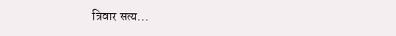त्रिवार सत्य...